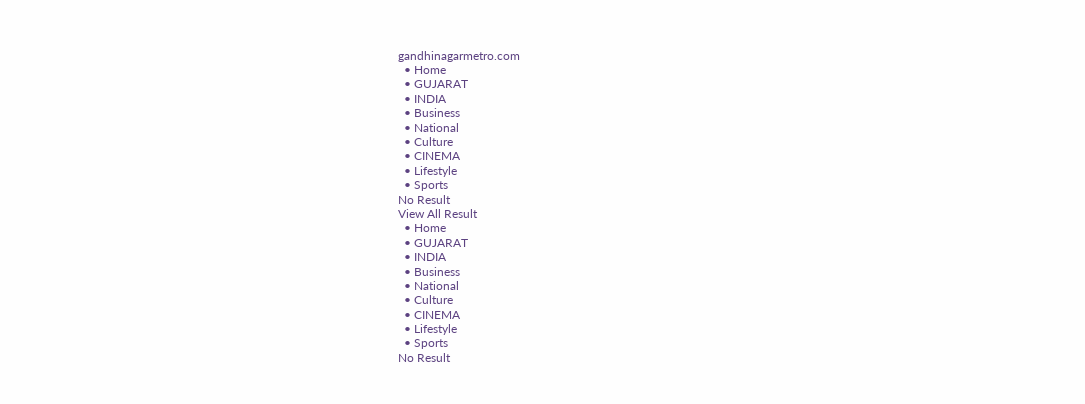gandhinagarmetro.com
  • Home
  • GUJARAT
  • INDIA
  • Business
  • National
  • Culture
  • CINEMA
  • Lifestyle
  • Sports
No Result
View All Result
  • Home
  • GUJARAT
  • INDIA
  • Business
  • National
  • Culture
  • CINEMA
  • Lifestyle
  • Sports
No Result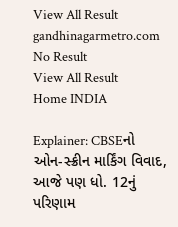View All Result
gandhinagarmetro.com
No Result
View All Result
Home INDIA

Explainer: CBSEનો ઓન-સ્ક્રીન માર્કિંગ વિવાદ, આજે પણ ધો. 12નું પરિણામ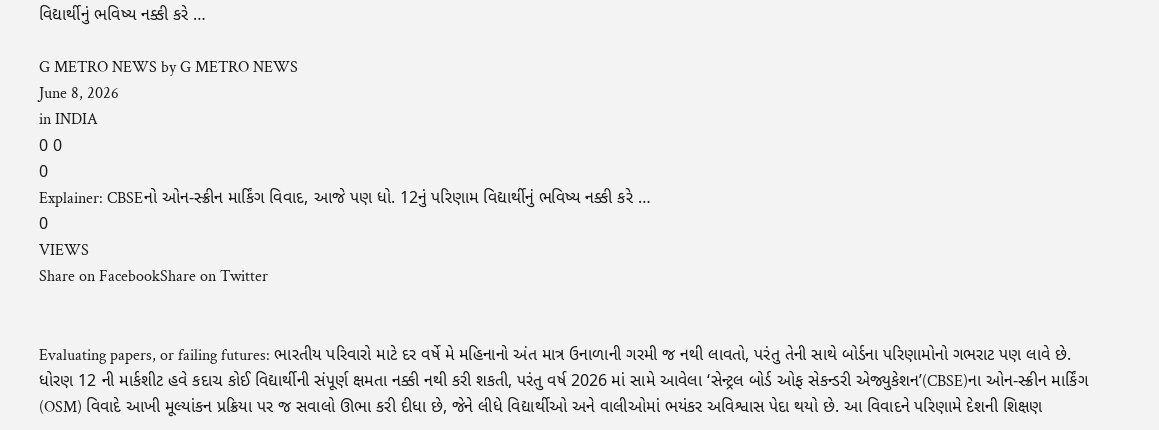વિદ્યાર્થીનું ભવિષ્ય નક્કી કરે …

G METRO NEWS by G METRO NEWS
June 8, 2026
in INDIA
0 0
0
Explainer: CBSEનો ઓન-સ્ક્રીન માર્કિંગ વિવાદ, આજે પણ ધો. 12નું પરિણામ વિદ્યાર્થીનું ભવિષ્ય નક્કી કરે …
0
VIEWS
Share on FacebookShare on Twitter


Evaluating papers, or failing futures: ભારતીય પરિવારો માટે દર વર્ષે મે મહિનાનો અંત માત્ર ઉનાળાની ગરમી જ નથી લાવતો, પરંતુ તેની સાથે બોર્ડના પરિણામોનો ગભરાટ પણ લાવે છે. ધોરણ 12 ની માર્કશીટ હવે કદાચ કોઈ વિદ્યાર્થીની સંપૂર્ણ ક્ષમતા નક્કી નથી કરી શકતી, પરંતુ વર્ષ 2026 માં સામે આવેલા ‘સેન્ટ્રલ બોર્ડ ઓફ સેકન્ડરી એજ્યુકેશન’(CBSE)ના ઓન-સ્ક્રીન માર્કિંગ (OSM) વિવાદે આખી મૂલ્યાંકન પ્રક્રિયા પર જ સવાલો ઊભા કરી દીધા છે, જેને લીધે વિદ્યાર્થીઓ અને વાલીઓમાં ભયંકર અવિશ્વાસ પેદા થયો છે. આ વિવાદને પરિણામે દેશની શિક્ષણ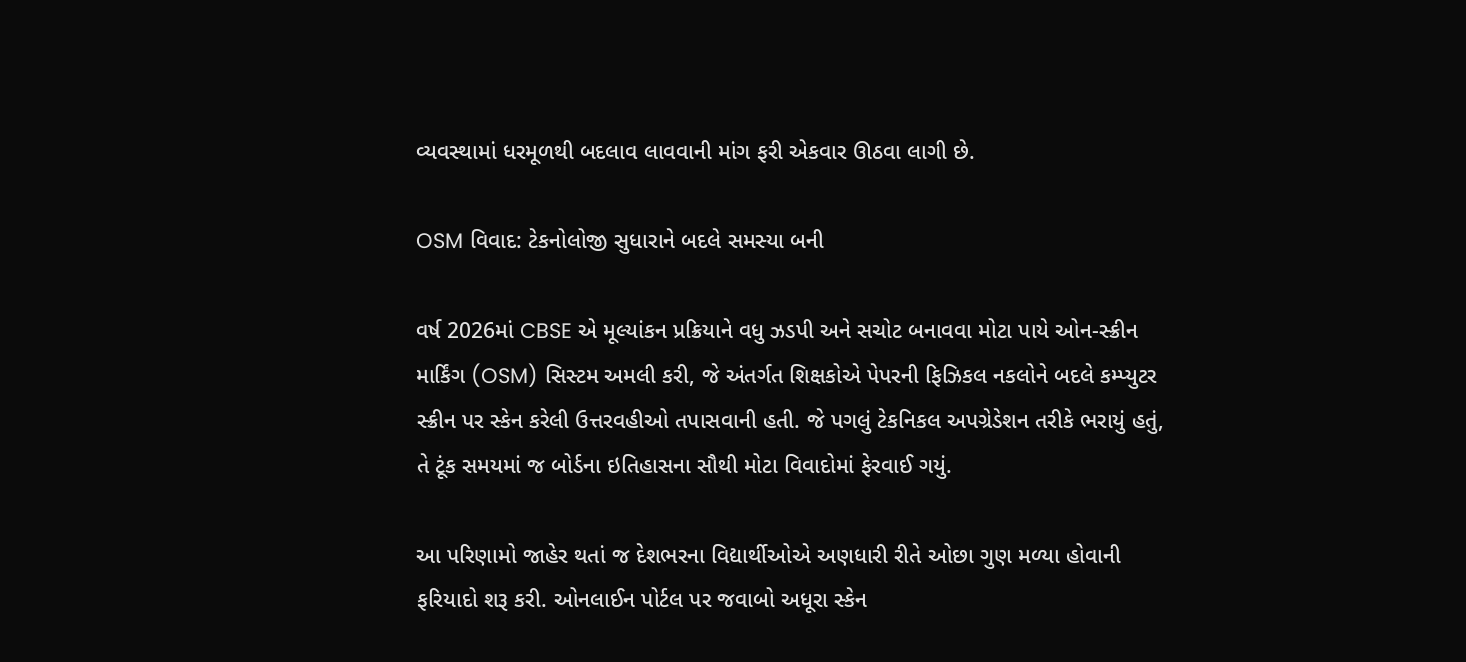વ્યવસ્થામાં ધરમૂળથી બદલાવ લાવવાની માંગ ફરી એકવાર ઊઠવા લાગી છે.

OSM વિવાદ: ટેકનોલોજી સુધારાને બદલે સમસ્યા બની

વર્ષ 2026માં CBSE એ મૂલ્યાંકન પ્રક્રિયાને વધુ ઝડપી અને સચોટ બનાવવા મોટા પાયે ઓન-સ્ક્રીન માર્કિંગ (OSM) સિસ્ટમ અમલી કરી, જે અંતર્ગત શિક્ષકોએ પેપરની ફિઝિકલ નકલોને બદલે કમ્પ્યુટર સ્ક્રીન પર સ્કેન કરેલી ઉત્તરવહીઓ તપાસવાની હતી. જે પગલું ટેકનિકલ અપગ્રેડેશન તરીકે ભરાયું હતું, તે ટૂંક સમયમાં જ બોર્ડના ઇતિહાસના સૌથી મોટા વિવાદોમાં ફેરવાઈ ગયું.

આ પરિણામો જાહેર થતાં જ દેશભરના વિદ્યાર્થીઓએ અણધારી રીતે ઓછા ગુણ મળ્યા હોવાની ફરિયાદો શરૂ કરી. ઓનલાઈન પોર્ટલ પર જવાબો અધૂરા સ્કેન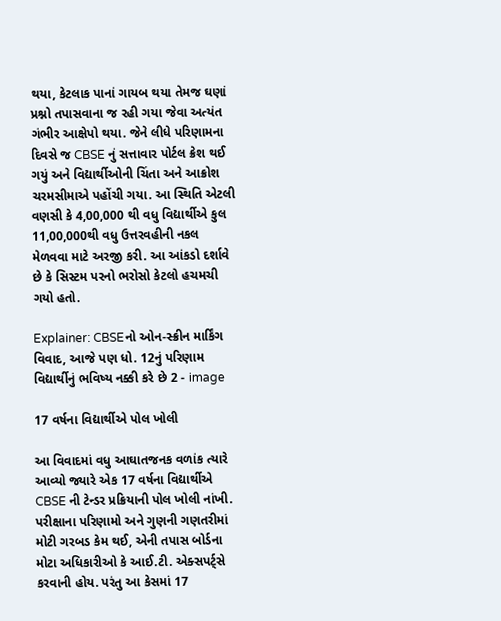થયા, કેટલાક પાનાં ગાયબ થયા તેમજ ઘણાં પ્રશ્નો તપાસવાના જ રહી ગયા જેવા અત્યંત ગંભીર આક્ષેપો થયા. જેને લીધે પરિણામના દિવસે જ CBSE નું સત્તાવાર પોર્ટલ ક્રેશ થઈ ગયું અને વિદ્યાર્થીઓની ચિંતા અને આક્રોશ ચરમસીમાએ પહોંચી ગયા. આ સ્થિતિ એટલી વણસી કે 4,00,000 થી વધુ વિદ્યાર્થીએ કુલ 11,00,000થી વધુ ઉત્તરવહીની નકલ મેળવવા માટે અરજી કરી. આ આંકડો દર્શાવે છે કે સિસ્ટમ પરનો ભરોસો કેટલો હચમચી ગયો હતો.

Explainer: CBSEનો ઓન-સ્ક્રીન માર્કિંગ વિવાદ, આજે પણ ધો. 12નું પરિણામ વિદ્યાર્થીનું ભવિષ્ય નક્કી કરે છે 2 - image

17 વર્ષના વિદ્યાર્થીએ પોલ ખોલી

આ વિવાદમાં વધુ આઘાતજનક વળાંક ત્યારે આવ્યો જ્યારે એક 17 વર્ષના વિદ્યાર્થીએ CBSE ની ટેન્ડર પ્રક્રિયાની પોલ ખોલી નાંખી. પરીક્ષાના પરિણામો અને ગુણની ગણતરીમાં મોટી ગરબડ કેમ થઈ, એની તપાસ બોર્ડના મોટા અધિકારીઓ કે આઈ.ટી. એક્સપર્ટ્સે કરવાની હોય. પરંતુ આ કેસમાં 17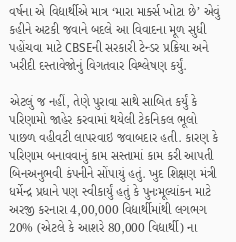વર્ષના એ વિદ્યાર્થીએ માત્ર ‘મારા માર્ક્સ ખોટા છે’ એવું કહીને અટકી જવાને બદલે આ વિવાદના મૂળ સુધી પહોંચવા માટે CBSEની સરકારી ટેન્ડર પ્રક્રિયા અને ખરીદી દસ્તાવેજોનું વિગતવાર વિશ્લેષણ કર્યું.

એટલું જ નહીં, તેણે પુરાવા સાથે સાબિત કર્યું કે પરિણામો જાહેર કરવામાં થયેલી ટેકનિકલ ભૂલો પાછળ વહીવટી લાપરવાઇ જવાબદાર હતી. કારણ કે પરિણામ બનાવવાનું કામ સસ્તામાં કામ કરી આપતી બિનઅનુભવી કંપનીને સોંપાયું હતું. ખુદ શિક્ષણ મંત્રી ધર્મેન્દ્ર પ્રધાને પણ સ્વીકાર્યું હતું કે પુનઃમૂલ્યાંકન માટે અરજી કરનારા 4,00,000 વિદ્યાર્થીમાંથી લગભગ 20% (એટલે કે આશરે 80,000 વિદ્યાર્થી) ના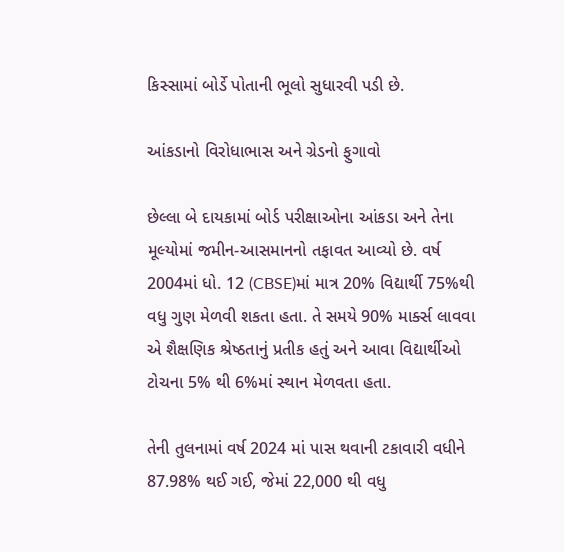કિસ્સામાં બોર્ડે પોતાની ભૂલો સુધારવી પડી છે.

આંકડાનો વિરોધાભાસ અને ગ્રેડનો ફુગાવો

છેલ્લા બે દાયકામાં બોર્ડ પરીક્ષાઓના આંકડા અને તેના મૂલ્યોમાં જમીન-આસમાનનો તફાવત આવ્યો છે. વર્ષ 2004માં ધો. 12 (CBSE)માં માત્ર 20% વિદ્યાર્થી 75%થી વધુ ગુણ મેળવી શકતા હતા. તે સમયે 90% માર્ક્સ લાવવા એ શૈક્ષણિક શ્રેષ્ઠતાનું પ્રતીક હતું અને આવા વિદ્યાર્થીઓ ટોચના 5% થી 6%માં સ્થાન મેળવતા હતા.

તેની તુલનામાં વર્ષ 2024 માં પાસ થવાની ટકાવારી વધીને 87.98% થઈ ગઈ, જેમાં 22,000 થી વધુ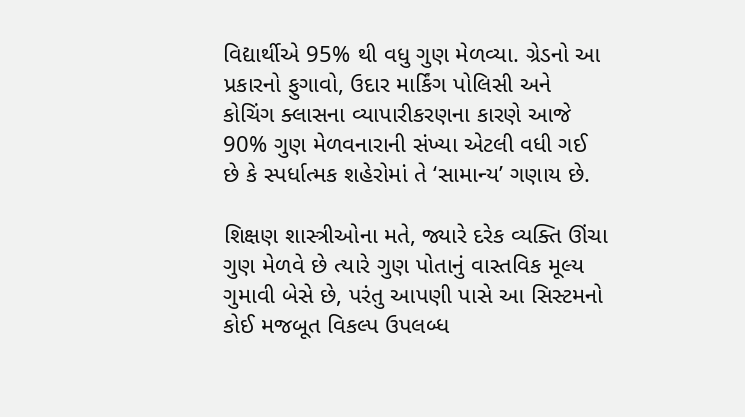વિદ્યાર્થીએ 95% થી વધુ ગુણ મેળવ્યા. ગ્રેડનો આ પ્રકારનો ફુગાવો, ઉદાર માર્કિંગ પોલિસી અને કોચિંગ ક્લાસના વ્યાપારીકરણના કારણે આજે 90% ગુણ મેળવનારાની સંખ્યા એટલી વધી ગઈ છે કે સ્પર્ધાત્મક શહેરોમાં તે ‘સામાન્ય’ ગણાય છે.

શિક્ષણ શાસ્ત્રીઓના મતે, જ્યારે દરેક વ્યક્તિ ઊંચા ગુણ મેળવે છે ત્યારે ગુણ પોતાનું વાસ્તવિક મૂલ્ય ગુમાવી બેસે છે, પરંતુ આપણી પાસે આ સિસ્ટમનો કોઈ મજબૂત વિકલ્પ ઉપલબ્ધ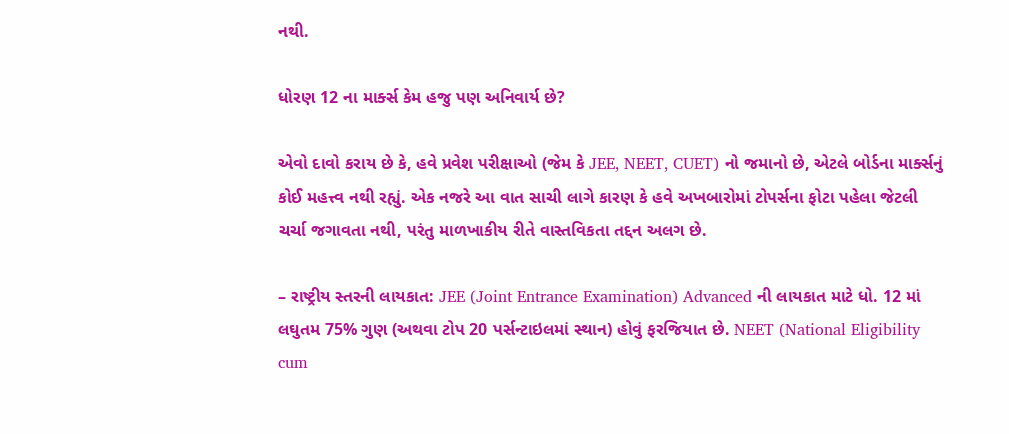નથી.

ધોરણ 12 ના માર્ક્સ કેમ હજુ પણ અનિવાર્ય છે?

એવો દાવો કરાય છે કે, હવે પ્રવેશ પરીક્ષાઓ (જેમ કે JEE, NEET, CUET) નો જમાનો છે, એટલે બોર્ડના માર્ક્સનું કોઈ મહત્ત્વ નથી રહ્યું. એક નજરે આ વાત સાચી લાગે કારણ કે હવે અખબારોમાં ટોપર્સના ફોટા પહેલા જેટલી ચર્ચા જગાવતા નથી, પરંતુ માળખાકીય રીતે વાસ્તવિકતા તદ્દન અલગ છે.

– રાષ્ટ્રીય સ્તરની લાયકાત: JEE (Joint Entrance Examination) Advanced ની લાયકાત માટે ધો. 12 માં લઘુતમ 75% ગુણ (અથવા ટોપ 20 પર્સન્ટાઇલમાં સ્થાન) હોવું ફરજિયાત છે. NEET (National Eligibility cum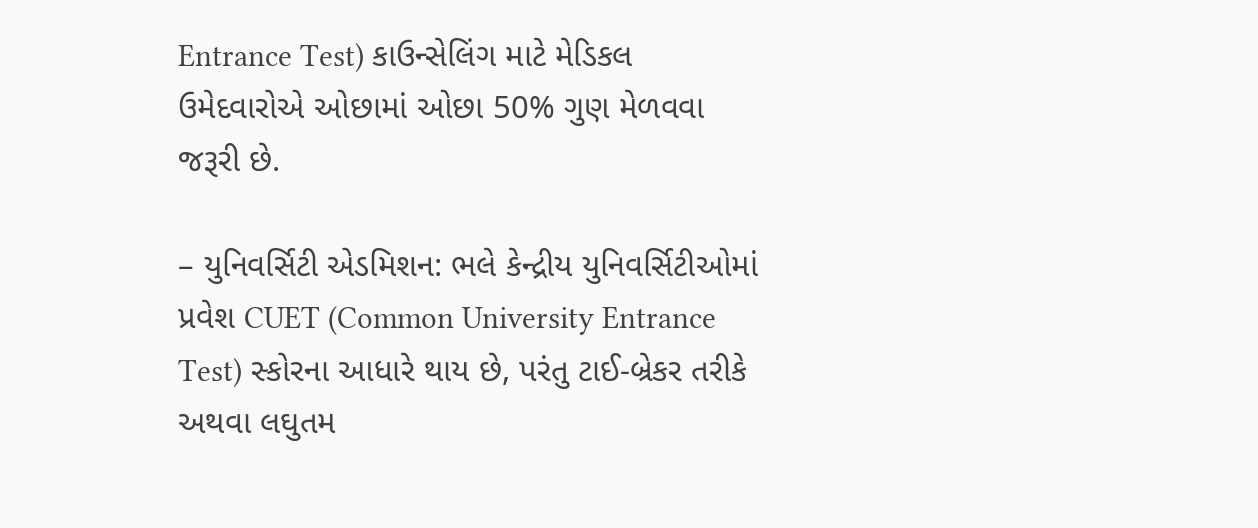Entrance Test) કાઉન્સેલિંગ માટે મેડિકલ ઉમેદવારોએ ઓછામાં ઓછા 50% ગુણ મેળવવા જરૂરી છે.

– યુનિવર્સિટી એડમિશન: ભલે કેન્દ્રીય યુનિવર્સિટીઓમાં પ્રવેશ CUET (Common University Entrance Test) સ્કોરના આધારે થાય છે, પરંતુ ટાઈ-બ્રેકર તરીકે અથવા લઘુતમ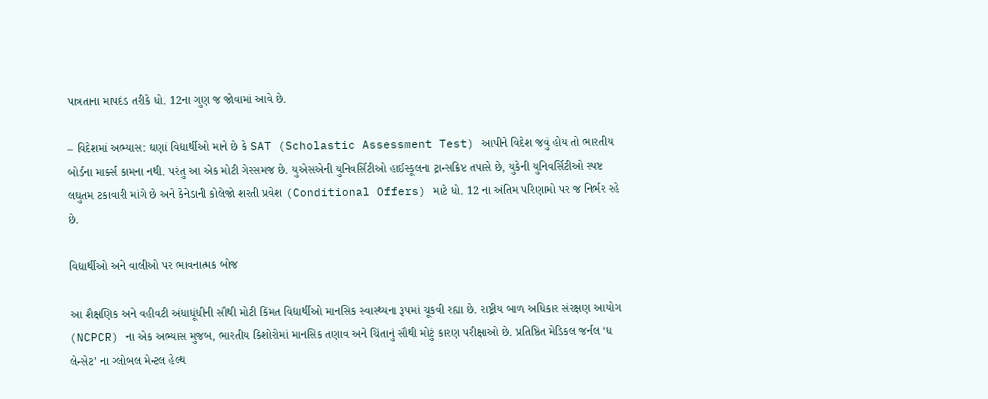પાત્રતાના માપદંડ તરીકે ધો. 12ના ગુણ જ જોવામાં આવે છે.

– વિદેશમાં અભ્યાસ: ઘણાં વિદ્યાર્થીઓ માને છે કે SAT (Scholastic Assessment Test) આપીને વિદેશ જવું હોય તો ભારતીય બોર્ડના માર્ક્સ કામના નથી. પરંતુ આ એક મોટી ગેરસમજ છે. યુએસએની યુનિવર્સિટીઓ હાઈસ્કૂલના ટ્રાન્સક્રિપ્ટ તપાસે છે, યુકેની યુનિવર્સિટીઓ સ્પષ્ટ લઘુતમ ટકાવારી માંગે છે અને કેનેડાની કોલેજો શરતી પ્રવેશ (Conditional Offers) માટે ધો. 12 ના અંતિમ પરિણામો પર જ નિર્ભર રહે છે.

વિદ્યાર્થીઓ અને વાલીઓ પર ભાવનાત્મક બોજ

આ શૈક્ષણિક અને વહીવટી અંધાધૂંધીની સૌથી મોટી કિંમત વિદ્યાર્થીઓ માનસિક સ્વાસ્થ્યના રૂપમાં ચૂકવી રહ્યા છે. રાષ્ટ્રીય બાળ અધિકાર સંરક્ષણ આયોગ (NCPCR) ના એક અભ્યાસ મુજબ, ભારતીય કિશોરોમાં માનસિક તણાવ અને ચિંતાનું સૌથી મોટું કારણ પરીક્ષાઓ છે. પ્રતિષ્ઠિત મેડિકલ જર્નલ ‘ધ લેન્સેટ’ ના ગ્લોબલ મેન્ટલ હેલ્થ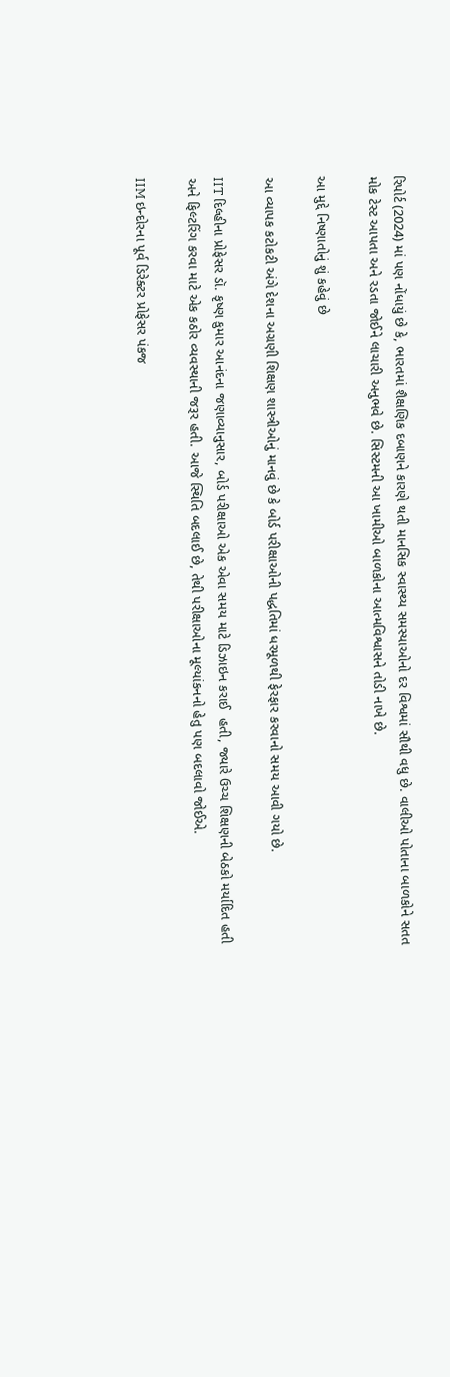રિપોર્ટ (2024) માં પણ નોંધાયું છે કે, ભારતમાં શૈક્ષણિક દબાણને કારણે થતી માનસિક સ્વાસ્થ્ય સમસ્યાઓનો દર વિશ્વમાં સૌથી વધુ છે. વાલીઓ પોતાના બાળકોને સતત મોક ટેસ્ટ આપતા અને રડતા જોઈને લાચારી અનુભવે છે. સિસ્ટમની આ ખામીઓ બાળકોના આત્મવિશ્વાસને તોડી નાખે છે.

આ મુદ્દે નિષ્ણાતોનું શું કહેવું છે

આ વ્યાપક કટોકટી અંગે દેશના અગ્રણી શિક્ષણ શાસ્ત્રીઓનું માનવું છે કે બોર્ડ પરીક્ષાઓની પદ્ધતિમાં ધરમૂળથી ફેરફાર કરવાનો સમય આવી ગયો છે.

IIT દિલ્હીના પ્રોફેસર ડૉ. કૃષ્ણ કુમાર આનંદના જણાવ્યાનુસાર, બોર્ડ પરીક્ષાઓ એક એવા સમય માટે ડિઝાઇન કરાઈ  હતી, જ્યારે ઉચ્ચ શિક્ષણની બેઠકો મર્યાદિત હતી અને ફિલ્ટરિંગ કરવા માટે એક કઠોર વ્યવસ્થાની જરૂર હતી. આજે સ્થિતિ બદલાઈ છે, તેથી પરીક્ષાઓના મૂલ્યાંકનનો હેતુ પણ બદલાવો જોઈએ.

IIM ઇન્દોરના પૂર્વ ડિરેક્ટર પ્રોફેસર પંકજ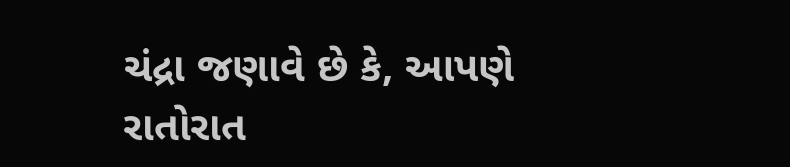ચંદ્રા જણાવે છે કે, આપણે રાતોરાત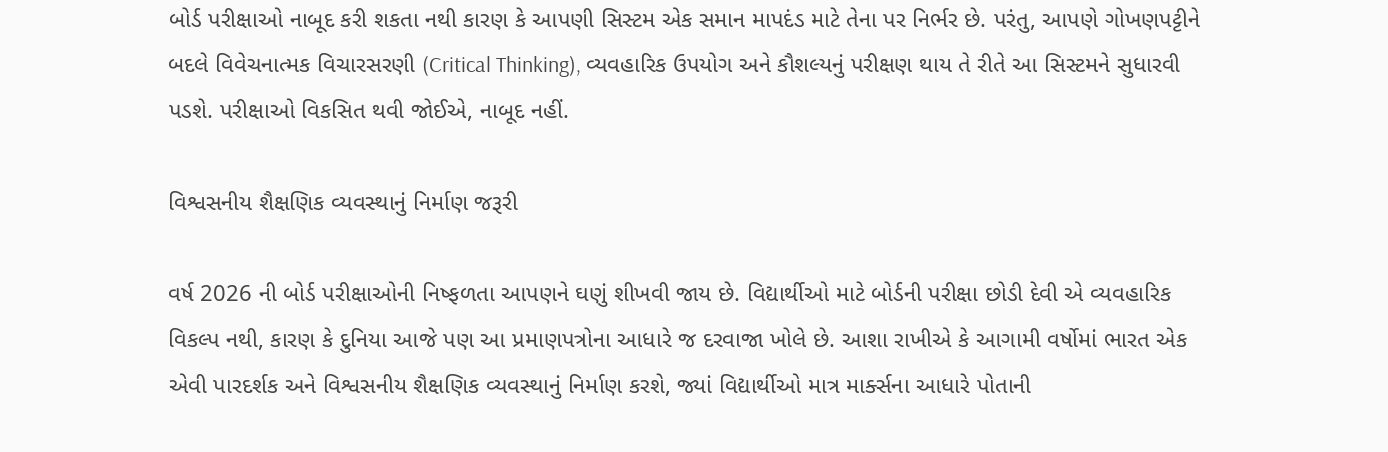બોર્ડ પરીક્ષાઓ નાબૂદ કરી શકતા નથી કારણ કે આપણી સિસ્ટમ એક સમાન માપદંડ માટે તેના પર નિર્ભર છે. પરંતુ, આપણે ગોખણપટ્ટીને બદલે વિવેચનાત્મક વિચારસરણી (Critical Thinking), વ્યવહારિક ઉપયોગ અને કૌશલ્યનું પરીક્ષણ થાય તે રીતે આ સિસ્ટમને સુધારવી પડશે. પરીક્ષાઓ વિકસિત થવી જોઈએ, નાબૂદ નહીં.

વિશ્વસનીય શૈક્ષણિક વ્યવસ્થાનું નિર્માણ જરૂરી

વર્ષ 2026 ની બોર્ડ પરીક્ષાઓની નિષ્ફળતા આપણને ઘણું શીખવી જાય છે. વિદ્યાર્થીઓ માટે બોર્ડની પરીક્ષા છોડી દેવી એ વ્યવહારિક વિકલ્પ નથી, કારણ કે દુનિયા આજે પણ આ પ્રમાણપત્રોના આધારે જ દરવાજા ખોલે છે. આશા રાખીએ કે આગામી વર્ષોમાં ભારત એક એવી પારદર્શક અને વિશ્વસનીય શૈક્ષણિક વ્યવસ્થાનું નિર્માણ કરશે, જ્યાં વિદ્યાર્થીઓ માત્ર માર્ક્સના આધારે પોતાની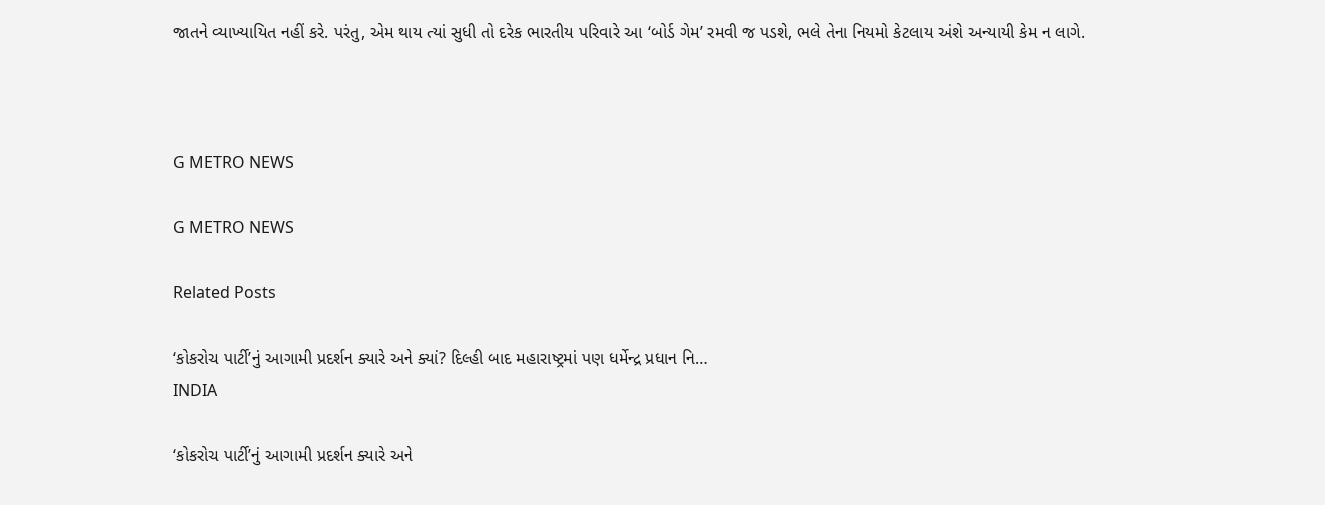જાતને વ્યાખ્યાયિત નહીં કરે. પરંતુ, એમ થાય ત્યાં સુધી તો દરેક ભારતીય પરિવારે આ ‘બોર્ડ ગેમ’ રમવી જ પડશે, ભલે તેના નિયમો કેટલાય અંશે અન્યાયી કેમ ન લાગે.



G METRO NEWS

G METRO NEWS

Related Posts

‘કોકરોચ પાર્ટી’નું આગામી પ્રદર્શન ક્યારે અને ક્યાં? દિલ્હી બાદ મહારાષ્ટ્રમાં પણ ધર્મેન્દ્ર પ્રધાન નિ…
INDIA

‘કોકરોચ પાર્ટી’નું આગામી પ્રદર્શન ક્યારે અને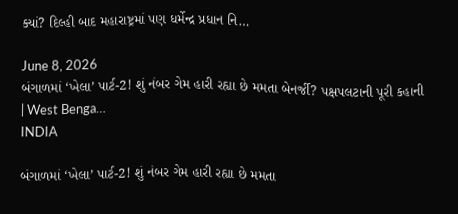ક્યાં? દિલ્હી બાદ મહારાષ્ટ્રમાં પણ ધર્મેન્દ્ર પ્રધાન નિ…

June 8, 2026
બંગાળમાં ‘ખેલા’ પાર્ટ-2! શું નંબર ગેમ હારી રહ્યા છે મમતા બેનર્જી? પક્ષપલટાની પૂરી કહાની | West Benga…
INDIA

બંગાળમાં ‘ખેલા’ પાર્ટ-2! શું નંબર ગેમ હારી રહ્યા છે મમતા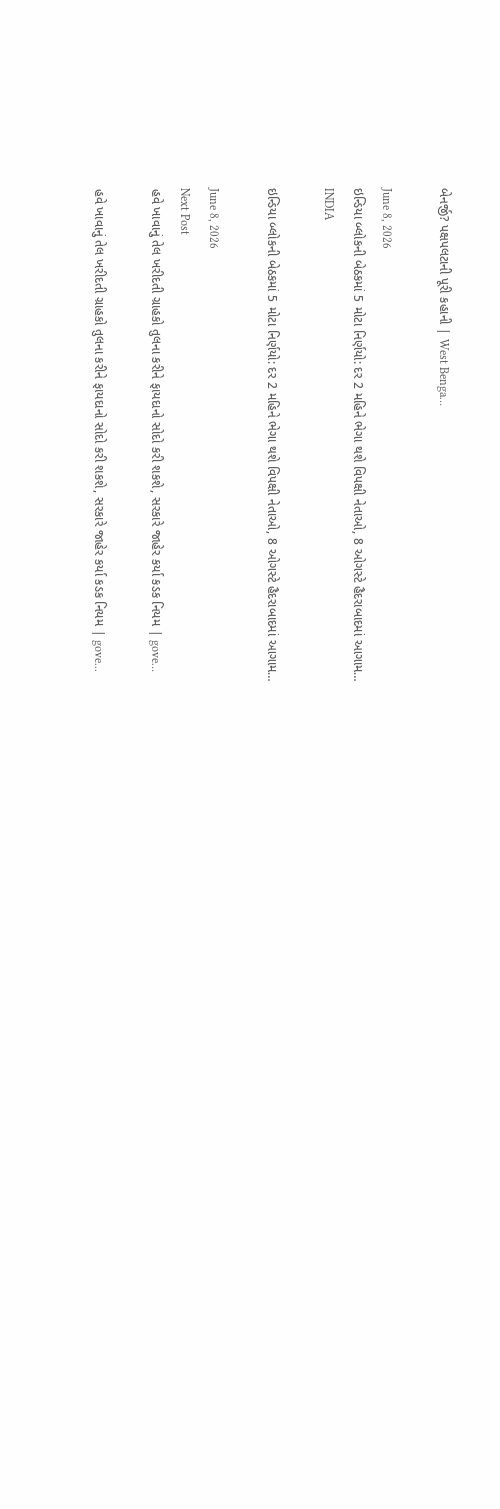બેનર્જી? પક્ષપલટાની પૂરી કહાની | West Benga…

June 8, 2026
ઇન્ડિયા બ્લોકની બેઠકમાં 5 મોટા નિર્ણયો: દર 2 મહિને ભેગા થશે વિપક્ષી નેતાઓ, 8 ઓગસ્ટે હૈદરાબાદમાં આગામ…
INDIA

ઇન્ડિયા બ્લોકની બેઠકમાં 5 મોટા નિર્ણયો: દર 2 મહિને ભેગા થશે વિપક્ષી નેતાઓ, 8 ઓગસ્ટે હૈદરાબાદમાં આગામ…

June 8, 2026
Next Post
હવે ખાવાનું તેલ ખરીદતી ગ્રાહકો તુલના કરીને ફાયદાનો સોદો કરી શકશે, સરકારે જાહેર કર્યા કડક નિયમ | gove…

હવે ખાવાનું તેલ ખરીદતી ગ્રાહકો તુલના કરીને ફાયદાનો સોદો કરી શકશે, સરકારે જાહેર કર્યા કડક નિયમ | gove...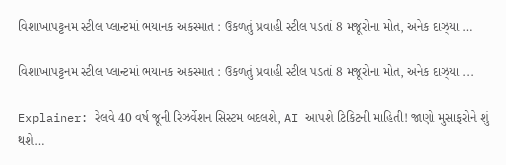વિશાખાપટ્ટનમ સ્ટીલ પ્લાન્ટમાં ભયાનક અકસ્માત : ઉકળતું પ્રવાહી સ્ટીલ પડતાં 8 મજૂરોના મોત, અનેક દાઝ્યા …

વિશાખાપટ્ટનમ સ્ટીલ પ્લાન્ટમાં ભયાનક અકસ્માત : ઉકળતું પ્રવાહી સ્ટીલ પડતાં 8 મજૂરોના મોત, અનેક દાઝ્યા ...

Explainer: રેલવે 40 વર્ષ જૂની રિઝર્વેશન સિસ્ટમ બદલશે, AI આપશે ટિકિટની માહિતી! જાણો મુસાફરોને શું થશે…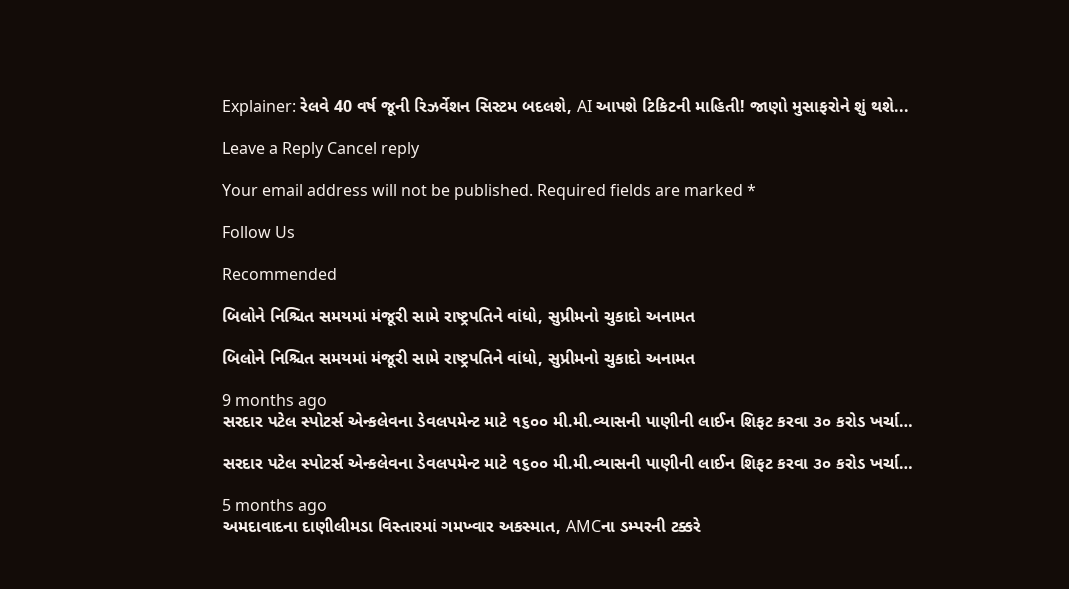Explainer: રેલવે 40 વર્ષ જૂની રિઝર્વેશન સિસ્ટમ બદલશે, AI આપશે ટિકિટની માહિતી! જાણો મુસાફરોને શું થશે...

Leave a Reply Cancel reply

Your email address will not be published. Required fields are marked *

Follow Us

Recommended

બિલોને નિશ્ચિત સમયમાં મંજૂરી સામે રાષ્ટ્રપતિને વાંધો, સુપ્રીમનો ચુકાદો અનામત

બિલોને નિશ્ચિત સમયમાં મંજૂરી સામે રાષ્ટ્રપતિને વાંધો, સુપ્રીમનો ચુકાદો અનામત

9 months ago
સરદાર પટેલ સ્પોટર્સ એન્કલેવના ડેવલપમેન્ટ માટે ૧૬૦૦ મી.મી.વ્યાસની પાણીની લાઈન શિફટ કરવા ૩૦ કરોડ ખર્ચા…

સરદાર પટેલ સ્પોટર્સ એન્કલેવના ડેવલપમેન્ટ માટે ૧૬૦૦ મી.મી.વ્યાસની પાણીની લાઈન શિફટ કરવા ૩૦ કરોડ ખર્ચા…

5 months ago
અમદાવાદના દાણીલીમડા વિસ્તારમાં ગમખ્વાર અકસ્માત, AMCના ડમ્પરની ટક્કરે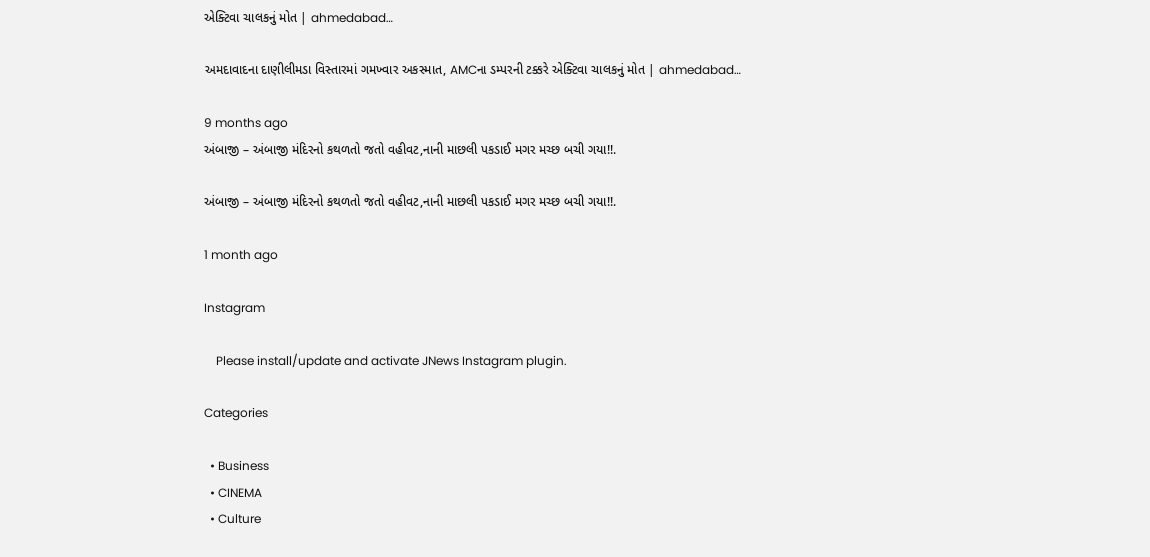એક્ટિવા ચાલકનું મોત | ahmedabad…

અમદાવાદના દાણીલીમડા વિસ્તારમાં ગમખ્વાર અકસ્માત, AMCના ડમ્પરની ટક્કરે એક્ટિવા ચાલકનું મોત | ahmedabad…

9 months ago
અંબાજી – અંબાજી મંદિરનો કથળતો જતો વહીવટ,નાની માછલી પકડાઈ મગર મચ્છ બચી ગયા!!.

અંબાજી – અંબાજી મંદિરનો કથળતો જતો વહીવટ,નાની માછલી પકડાઈ મગર મચ્છ બચી ગયા!!.

1 month ago

Instagram

    Please install/update and activate JNews Instagram plugin.

Categories

  • Business
  • CINEMA
  • Culture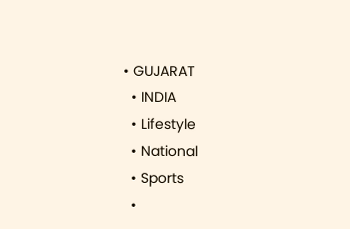• GUJARAT
  • INDIA
  • Lifestyle
  • National
  • Sports
  •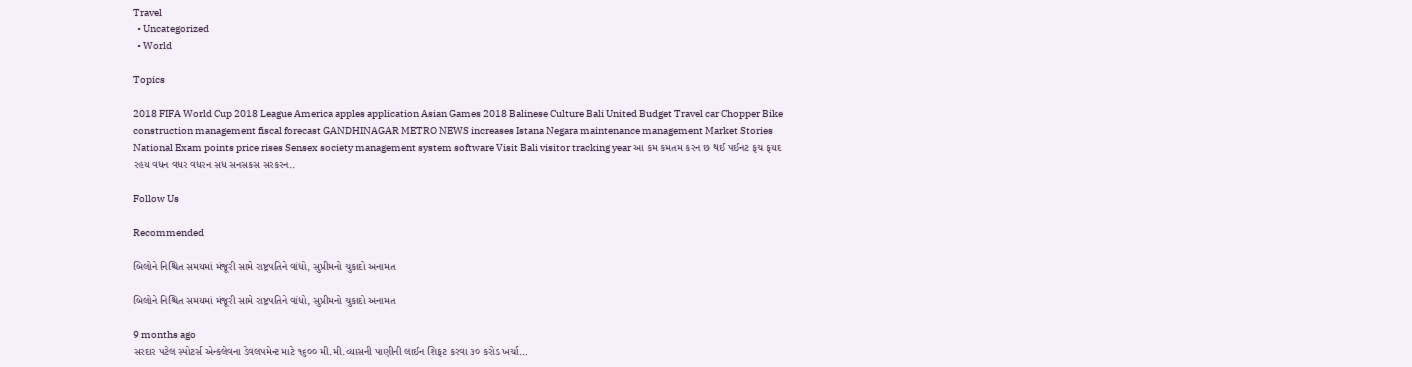Travel
  • Uncategorized
  • World

Topics

2018 FIFA World Cup 2018 League America apples application Asian Games 2018 Balinese Culture Bali United Budget Travel car Chopper Bike construction management fiscal forecast GANDHINAGAR METRO NEWS increases Istana Negara maintenance management Market Stories National Exam points price rises Sensex society management system software Visit Bali visitor tracking year આ કમ કમતમ કરન છ થઈ પઈનટ ફચ ફયદ રહય વધન વધર વધરન સધ સનસકસ સરકરન..

Follow Us

Recommended

બિલોને નિશ્ચિત સમયમાં મંજૂરી સામે રાષ્ટ્રપતિને વાંધો, સુપ્રીમનો ચુકાદો અનામત

બિલોને નિશ્ચિત સમયમાં મંજૂરી સામે રાષ્ટ્રપતિને વાંધો, સુપ્રીમનો ચુકાદો અનામત

9 months ago
સરદાર પટેલ સ્પોટર્સ એન્કલેવના ડેવલપમેન્ટ માટે ૧૬૦૦ મી.મી.વ્યાસની પાણીની લાઈન શિફટ કરવા ૩૦ કરોડ ખર્ચા…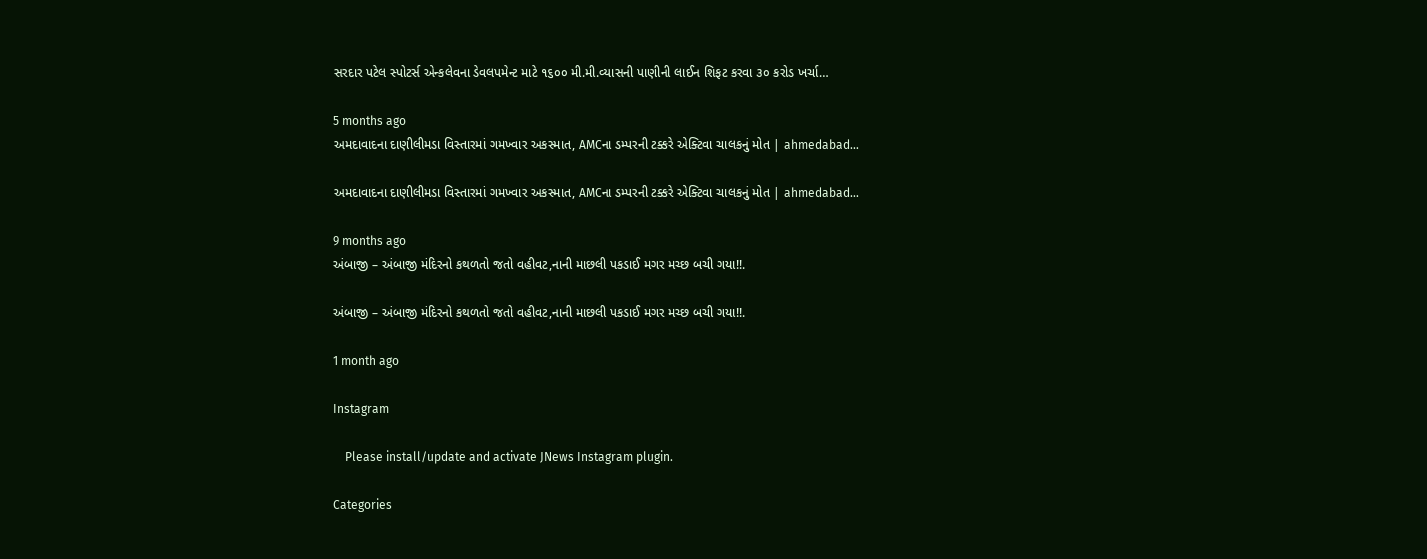સરદાર પટેલ સ્પોટર્સ એન્કલેવના ડેવલપમેન્ટ માટે ૧૬૦૦ મી.મી.વ્યાસની પાણીની લાઈન શિફટ કરવા ૩૦ કરોડ ખર્ચા…

5 months ago
અમદાવાદના દાણીલીમડા વિસ્તારમાં ગમખ્વાર અકસ્માત, AMCના ડમ્પરની ટક્કરે એક્ટિવા ચાલકનું મોત | ahmedabad…

અમદાવાદના દાણીલીમડા વિસ્તારમાં ગમખ્વાર અકસ્માત, AMCના ડમ્પરની ટક્કરે એક્ટિવા ચાલકનું મોત | ahmedabad…

9 months ago
અંબાજી – અંબાજી મંદિરનો કથળતો જતો વહીવટ,નાની માછલી પકડાઈ મગર મચ્છ બચી ગયા!!.

અંબાજી – અંબાજી મંદિરનો કથળતો જતો વહીવટ,નાની માછલી પકડાઈ મગર મચ્છ બચી ગયા!!.

1 month ago

Instagram

    Please install/update and activate JNews Instagram plugin.

Categories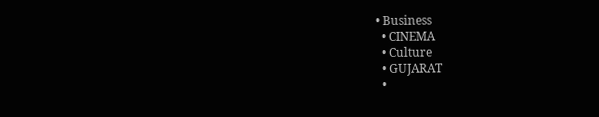• Business
  • CINEMA
  • Culture
  • GUJARAT
  •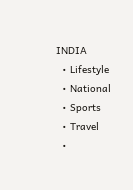INDIA
  • Lifestyle
  • National
  • Sports
  • Travel
  •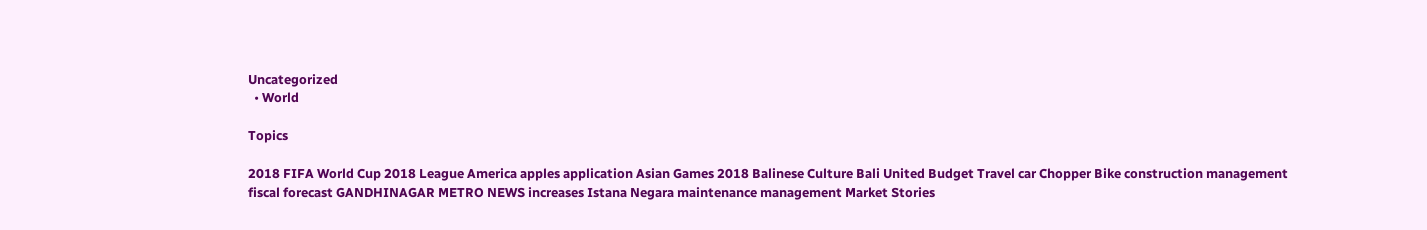Uncategorized
  • World

Topics

2018 FIFA World Cup 2018 League America apples application Asian Games 2018 Balinese Culture Bali United Budget Travel car Chopper Bike construction management fiscal forecast GANDHINAGAR METRO NEWS increases Istana Negara maintenance management Market Stories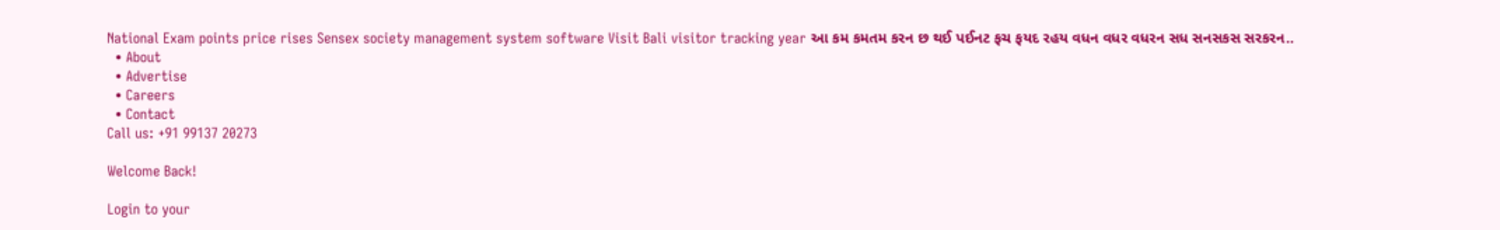National Exam points price rises Sensex society management system software Visit Bali visitor tracking year આ કમ કમતમ કરન છ થઈ પઈનટ ફચ ફયદ રહય વધન વધર વધરન સધ સનસકસ સરકરન..
  • About
  • Advertise
  • Careers
  • Contact
Call us: +91 99137 20273

Welcome Back!

Login to your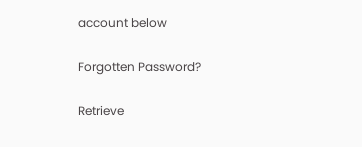account below

Forgotten Password?

Retrieve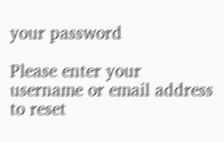your password

Please enter your username or email address to reset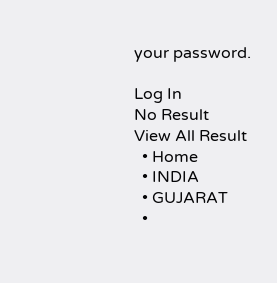your password.

Log In
No Result
View All Result
  • Home
  • INDIA
  • GUJARAT
  •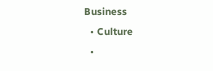Business
  • Culture
  •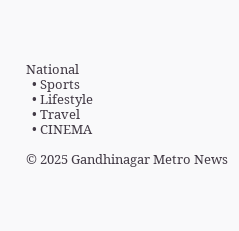National
  • Sports
  • Lifestyle
  • Travel
  • CINEMA

© 2025 Gandhinagar Metro News